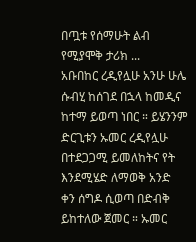በጧቱ የሰማሁት ልብ የሚያሞቅ ታሪክ ...
አቡበከር ረዲየሏሁ አንሁ ሁሌ ሱብሂ ከሰገደ በኋላ ከመዲና ከተማ ይወጣ ነበር ። ይሄንንም ድርጊቱን ኡመር ረዲየሏሁ በተደጋጋሚ ይመለከትና የት እንደሚሄድ ለማወቅ አንድ ቀን ሰግዶ ሲወጣ በድብቅ ይከተለው ጀመር ። ኡመር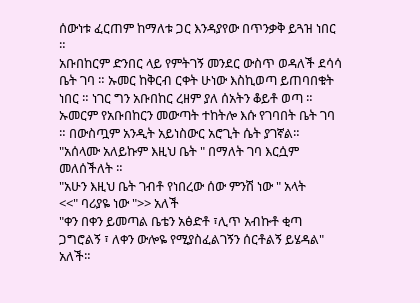ሰውነቱ ፈርጠም ከማለቱ ጋር እንዳያየው በጥንቃቅ ይጓዝ ነበር ።
አቡበከርም ድንበር ላይ የምትገኝ መንደር ውስጥ ወዳለች ደሳሳ ቤት ገባ ። ኡመር ከቅርብ ርቀት ሁነው እስኪወጣ ይጠባበቁት ነበር ። ነገር ግን አቡበከር ረዘም ያለ ሰአትን ቆይቶ ወጣ ። ኡመርም የአቡበከርን መውጣት ተከትሎ እሱ የገባበት ቤት ገባ ። በውስጧም አንዲት አይነስውር አሮጊት ሴት ያገኛል።
"አሰላሙ አለይኩም እዚህ ቤት " በማለት ገባ እርሷም መለሰችለት ።
"አሁን እዚህ ቤት ገብቶ የነበረው ሰው ምንሽ ነው " አላት
<<" ባሪያዬ ነው ">> አለች
"ቀን በቀን ይመጣል ቤቴን አፅድቶ ፣ሊጥ አብኩቶ ቂጣ ጋግሮልኝ ፣ ለቀን ውሎዬ የሚያስፈልገኝን ሰርቶልኝ ይሄዳል" አለች።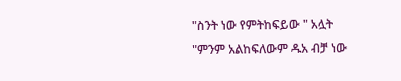"ስንት ነው የምትከፍይው " አሏት
"ምንም አልከፍለውም ዱአ ብቻ ነው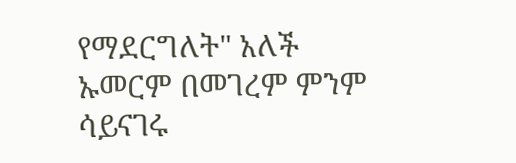የማደርግለት" አለች
ኡመርም በመገረም ምንም ሳይናገሩ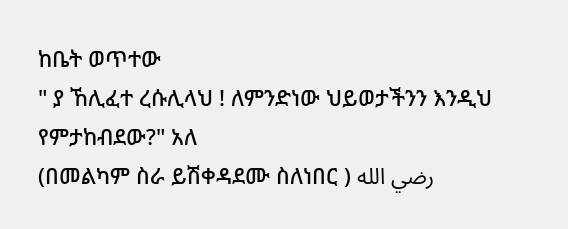ከቤት ወጥተው
" ያ ኸሊፈተ ረሱሊላህ ! ለምንድነው ህይወታችንን እንዲህ የምታከብደው?" አለ
(በመልካም ስራ ይሽቀዳደሙ ስለነበር ) رضي الله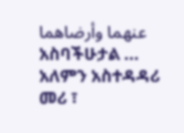عنهما وأرضاهما
አስባችሁታል ...
አለምን አስተዳዳሪ መሪ ፣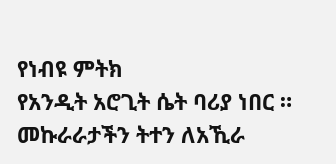የነብዩ ምትክ
የአንዲት አሮጊት ሴት ባሪያ ነበር ።
መኩራራታችን ትተን ለአኺራ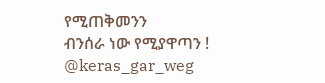የሚጠቅመንን
ብንሰራ ነው የሚያዋጣን !
@keras_gar_weg